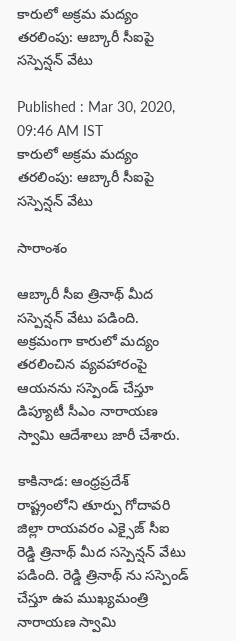కారులో అక్రమ మద్యం తరలింపు: ఆబ్కారీ సీఐపై సస్పెన్షన్ వేటు

Published : Mar 30, 2020, 09:46 AM IST
కారులో అక్రమ మద్యం తరలింపు: ఆబ్కారీ సీఐపై సస్పెన్షన్ వేటు

సారాంశం

ఆబ్కారీ సీఐ త్రినాథ్ మీద సస్పెన్షన్ వేటు పడింది. అక్రమంగా కారులో మద్యం తరలించిన వ్యవహారంపై ఆయనను సస్పెండ్ చేస్తూ డిప్యూటీ సీఎం నారాయణ స్వామి ఆదేశాలు జారీ చేశారు.

కాకినాడ: ఆంధ్రప్రదేశ్ రాష్ట్రంలోని తూర్పు గోదావరి జిల్లా రాయవరం ఎక్సైజ్ సీఐ రెడ్డి త్రినాథ్ మీద సస్పెన్షన్ వేటు పడింది. రెడ్డి త్రినాథ్ ను సస్పెండ్ చేస్తూ ఉప ముఖ్యమంత్రి నారాయణ స్వామి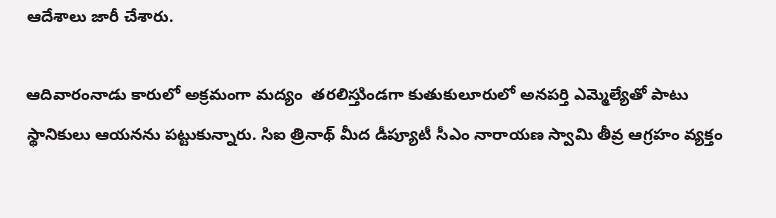ఆదేశాలు జారీ చేశారు.

ఆదివారంనాడు కారులో అక్రమంగా మద్యం  తరలిస్తుిండగా కుతుకులూరులో అనపర్తి ఎమ్మెల్యేతో పాటు స్థానికులు ఆయనను పట్టుకున్నారు. సిఐ త్రినాథ్ మీద డీప్యూటీ సీఎం నారాయణ స్వామి తీవ్ర ఆగ్రహం వ్యక్తం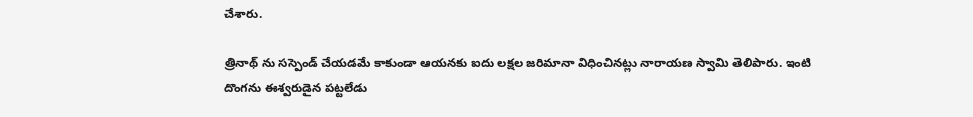చేశారు.

త్రినాథ్ ను సస్పెండ్ చేయడమే కాకుండా ఆయనకు ఐదు లక్షల జరిమానా విధించినట్లు నారాయణ స్వామి తెలిపారు. ఇంటి దొంగను ఈశ్వరుడైన పట్టలేడు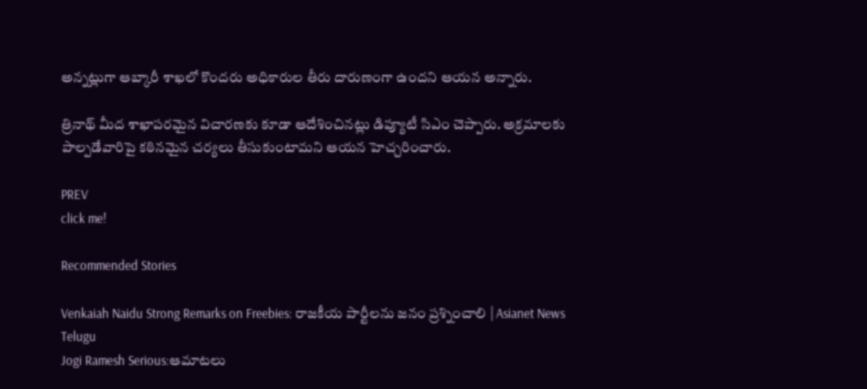అన్నట్లుగా ఆబ్కారీ శాఖలో కొందరు అధికారుల తీరు దారుణంగా ఉందని ఆయన అన్నారు.

త్రినాథ్ మీద శాఖాపరమైన విచారణకు కూడా ఆదేశించినట్లు డిప్యూటీ సిఎం చెప్పారు. అక్రమాలకు పాల్పడేవారిపై కఠినమైన చర్యలు తీసుకుంటామని ఆయన హెచ్చరించారు.

PREV
click me!

Recommended Stories

Venkaiah Naidu Strong Remarks on Freebies: రాజకీయ పార్టీలను జనం ప్రశ్నించాలి | Asianet News Telugu
Jogi Ramesh Serious:ఆమాటలు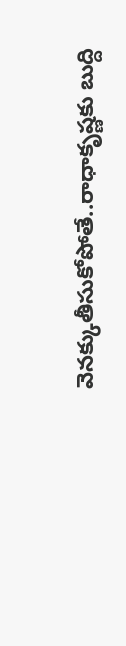వెనక్కుతీసుకోపోతే..రాధాకృష్ణకు బుద్ది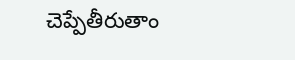చెప్పేతీరుతాం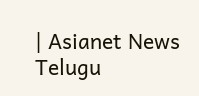| Asianet News Telugu